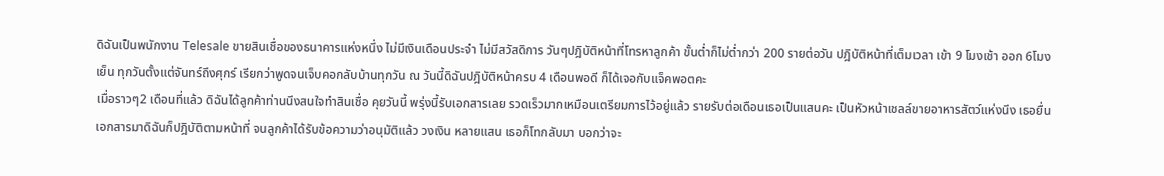ดิฉันเป็นพนักงาน Telesale ขายสินเชื่อของธนาคารแห่งหนึ่ง ไม่มีเงินเดือนประจำ ไม่มีสวัสดิการ วันๆปฎิบัติหน้าที่โทรหาลูกค้า ขั้นต่ำก็ไม่ต่ำกว่า 200 รายต่อวัน ปฎิบัติหน้าที่เต็มเวลา เข้า 9 โมงเช้า ออก 6โมงเย็น ทุกวันตั้งแต่จันทร์ถึงศุกร์ เรียกว่าพูดจนเจ็บคอกลับบ้านทุกวัน ณ วันนี้ดิฉันปฎิบัติหน้าครบ 4 เดือนพอดี ก็ได้เจอกับแจ็คพอตคะ
เมื่อราวๆ2 เดือนที่แล้ว ดิฉันได้ลูกค้าท่านนึงสนใจทำสินเชื่อ คุยวันนี้ พรุ่งนี้รับเอกสารเลย รวดเร็วมากเหมือนเตรียมการไว้อยู่แล้ว รายรับต่อเดือนเธอเป็นแสนคะ เป็นหัวหน้าเชลล์ขายอาหารสัตว์แห่งนึง เธอยื่นเอกสารมาดิฉันก็ปฎิบัติตามหน้าที่ จนลูกค้าได้รับข้อความว่าอนุมัติแล้ว วงเงิน หลายแสน เธอก็โทกลับมา บอกว่าจะ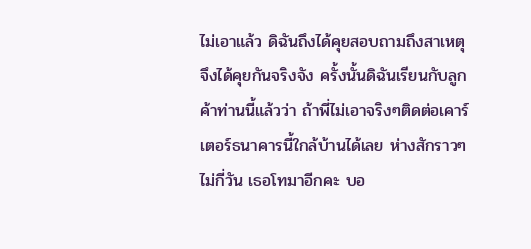ไม่เอาแล้ว ดิฉันถึงได้คุยสอบถามถึงสาเหตุ จึงได้คุยกันจริงจัง ครั้งนั้นดิฉันเรียนกับลูกค้าท่านนี้แล้วว่า ถ้าพี่ไม่เอาจริงๆติดต่อเคาร์เตอร์ธนาคารนี้ใกล้บ้านได้เลย ห่างสักราวๆไม่กี่วัน เธอโทมาอีกคะ บอ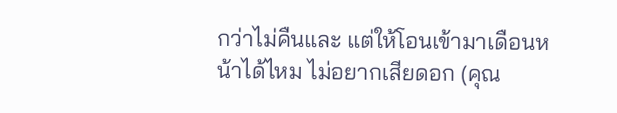กว่าไม่คืนและ แต่ให้โอนเข้ามาเดือนหน้าได้ไหม ไม่อยากเสียดอก (คุณ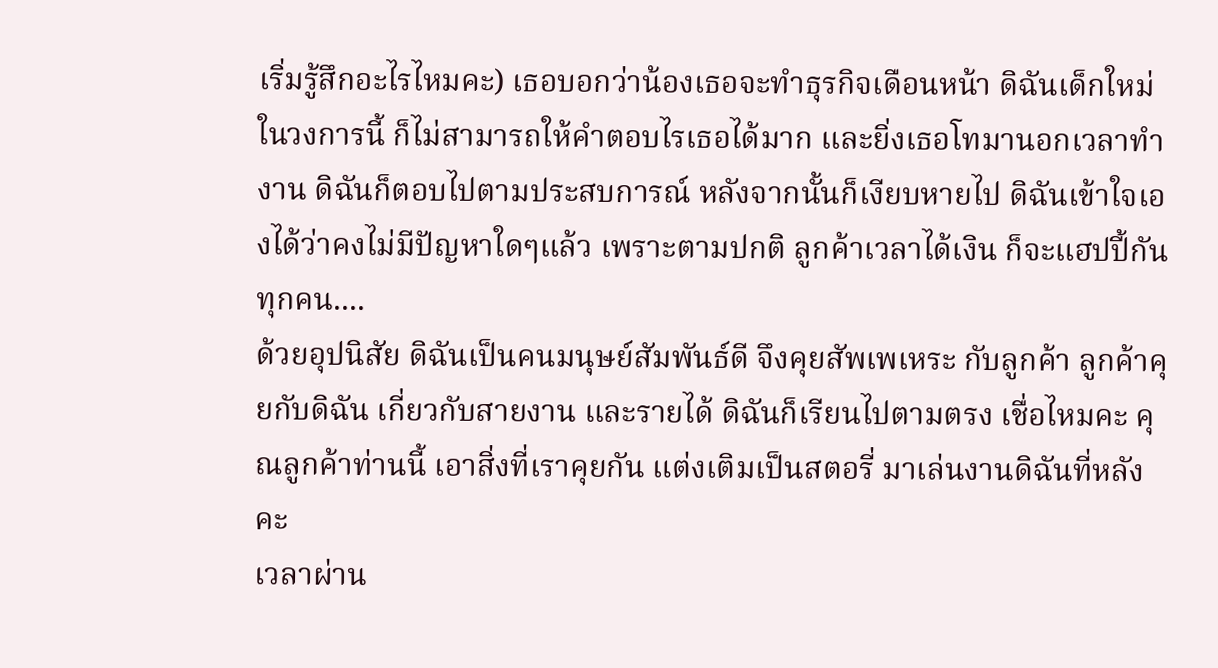เริ่มรู้สึกอะไรไหมคะ) เธอบอกว่าน้องเธอจะทำธุรกิจเดือนหน้า ดิฉันเด็กใหม่ในวงการนี้ ก็ไม่สามารถให้คำตอบไรเธอได้มาก และยิ่งเธอโทมานอกเวลาทำงาน ดิฉันก็ตอบไปตามประสบการณ์ หลังจากนั้นก็เงียบหายไป ดิฉันเข้าใจเองได้ว่าคงไม่มีปัญหาใดๆแล้ว เพราะตามปกติ ลูกค้าเวลาได้เงิน ก็จะแฮปปี้กันทุกคน....
ด้วยอุปนิสัย ดิฉันเป็นคนมนุษย์สัมพันธ์ดี จึงคุยสัพเพเหระ กับลูกค้า ลูกค้าคุยกับดิฉัน เกี่ยวกับสายงาน และรายได้ ดิฉันก็เรียนไปตามตรง เชื่อไหมคะ คุณลูกค้าท่านนี้ เอาสิ่งที่เราคุยกัน แต่งเติมเป็นสตอรี่ มาเล่นงานดิฉันที่หลังคะ
เวลาผ่าน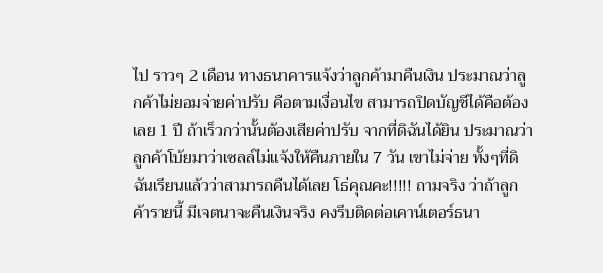ไป ราวๆ 2 เดือน ทางธนาคารแจ้งว่าลูกค้ามาคืนเงิน ประมาณว่าลูกค้าไม่ยอมจ่ายค่าปรับ คือตามเงื่อนไข สามารถปิดบัญชีได้คือต้องเลย 1 ปี ถ้าเร็วกว่านั้นต้องเสียค่าปรับ จากที่ดิฉันได้ยิน ประมาณว่าลูกค้าโบ้ยมาว่าเซลล์ไม่แจ้งให้คืนภายใน 7 วัน เขาไม่จ่าย ทั้งๆที่ดิฉันเรียนแล้วว่าสามารถคืนได้เลย โธ่คุณคะ!!!!! ถามจริง ว่าถ้าลูกค้ารายนี้ มีเจตนาจะคืนเงินจริง คงรีบติดต่อเคาน์เตอร์ธนา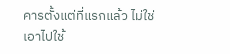คารตั้งแต่ที่แรกแล้ว ไม่ใช่เอาไปใช้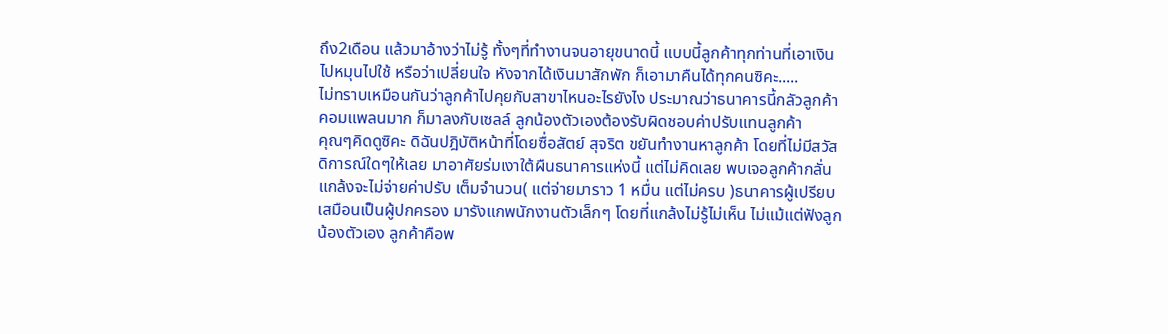ถึง2เดือน แล้วมาอ้างว่าไม่รู้ ทั้งๆที่ทำงานจนอายุขนาดนี้ แบบนี้ลูกค้าทุกท่านที่เอาเงินไปหมุนไปใช้ หรือว่าเปลี่ยนใจ หังจากได้เงินมาสักพัก ก็เอามาคืนได้ทุกคนซิคะ.....
ไม่ทราบเหมือนกันว่าลูกค้าไปคุยกับสาขาไหนอะไรยังไง ประมาณว่าธนาคารนี้กลัวลูกค้าคอมแพลนมาก ก็มาลงกับเซลล์ ลูกน้องตัวเองต้องรับผิดชอบค่าปรับแทนลูกค้า
คุณๆคิดดูซิคะ ดิฉันปฎิบัติหน้าที่โดยซื่อสัตย์ สุจริต ขยันทำงานหาลูกค้า โดยที่ไม่มีสวัสดิการณ์ใดๆให้เลย มาอาศัยร่มเงาใต้ผืนธนาคารแห่งนี้ แต่ไม่คิดเลย พบเจอลูกค้ากลั่นแกล้งจะไม่จ่ายค่าปรับ เต็มจำนวน( แต่จ่ายมาราว 1 หมื่น แต่ไม่ครบ )ธนาคารผู้เปรียบเสมือนเป็นผู้ปกครอง มารังแกพนักงานตัวเล็กๆ โดยที่แกล้งไม่รู้ไม่เห็น ไม่แม้แต่ฟังลูกน้องตัวเอง ลูกค้าคือพ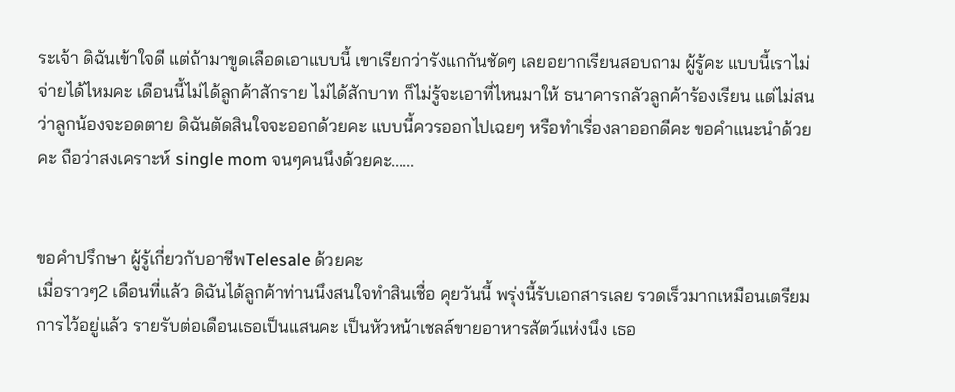ระเจ้า ดิฉันเข้าใจดี แต่ถ้ามาขูดเลือดเอาแบบนี้ เขาเรียกว่ารังแกกันชัดๆ เลยอยากเรียนสอบถาม ผู้รู้คะ แบบนี้เราไม่จ่ายได้ไหมคะ เดือนนี้ไม่ได้ลูกค้าสักราย ไม่ได้สักบาท ก็ไม่รู้จะเอาที่ไหนมาให้ ธนาคารกลัวลูกค้าร้องเรียน แต่ไม่สนว่าลูกน้องจะอดตาย ดิฉันตัดสินใจจะออกด้วยคะ แบบนี้ควรออกไปเฉยๆ หรือทำเรื่องลาออกดีคะ ขอคำแนะนำด้วยคะ ถือว่าสงเคราะห์ single mom จนๆคนนึงด้วยคะ......


ขอคำปรึกษา ผู้รู้เกี่ยวกับอาชีพTelesale ด้วยคะ
เมื่อราวๆ2 เดือนที่แล้ว ดิฉันได้ลูกค้าท่านนึงสนใจทำสินเชื่อ คุยวันนี้ พรุ่งนี้รับเอกสารเลย รวดเร็วมากเหมือนเตรียมการไว้อยู่แล้ว รายรับต่อเดือนเธอเป็นแสนคะ เป็นหัวหน้าเชลล์ขายอาหารสัตว์แห่งนึง เธอ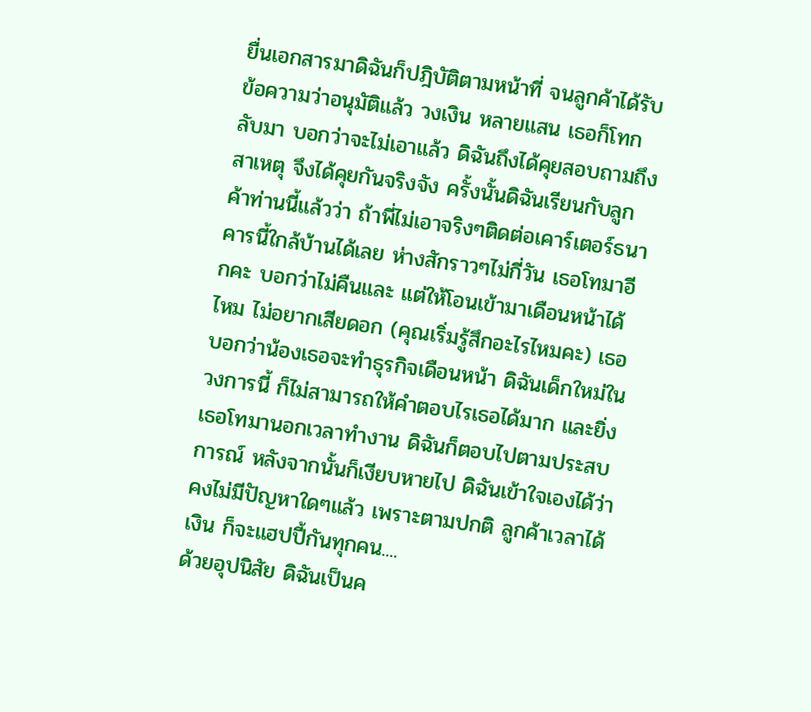ยื่นเอกสารมาดิฉันก็ปฎิบัติตามหน้าที่ จนลูกค้าได้รับข้อความว่าอนุมัติแล้ว วงเงิน หลายแสน เธอก็โทกลับมา บอกว่าจะไม่เอาแล้ว ดิฉันถึงได้คุยสอบถามถึงสาเหตุ จึงได้คุยกันจริงจัง ครั้งนั้นดิฉันเรียนกับลูกค้าท่านนี้แล้วว่า ถ้าพี่ไม่เอาจริงๆติดต่อเคาร์เตอร์ธนาคารนี้ใกล้บ้านได้เลย ห่างสักราวๆไม่กี่วัน เธอโทมาอีกคะ บอกว่าไม่คืนและ แต่ให้โอนเข้ามาเดือนหน้าได้ไหม ไม่อยากเสียดอก (คุณเริ่มรู้สึกอะไรไหมคะ) เธอบอกว่าน้องเธอจะทำธุรกิจเดือนหน้า ดิฉันเด็กใหม่ในวงการนี้ ก็ไม่สามารถให้คำตอบไรเธอได้มาก และยิ่งเธอโทมานอกเวลาทำงาน ดิฉันก็ตอบไปตามประสบการณ์ หลังจากนั้นก็เงียบหายไป ดิฉันเข้าใจเองได้ว่าคงไม่มีปัญหาใดๆแล้ว เพราะตามปกติ ลูกค้าเวลาได้เงิน ก็จะแฮปปี้กันทุกคน....
ด้วยอุปนิสัย ดิฉันเป็นค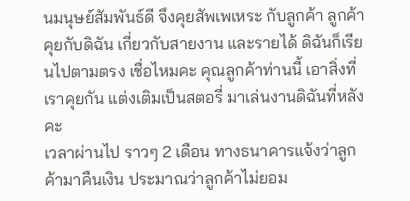นมนุษย์สัมพันธ์ดี จึงคุยสัพเพเหระ กับลูกค้า ลูกค้าคุยกับดิฉัน เกี่ยวกับสายงาน และรายได้ ดิฉันก็เรียนไปตามตรง เชื่อไหมคะ คุณลูกค้าท่านนี้ เอาสิ่งที่เราคุยกัน แต่งเติมเป็นสตอรี่ มาเล่นงานดิฉันที่หลังคะ
เวลาผ่านไป ราวๆ 2 เดือน ทางธนาคารแจ้งว่าลูกค้ามาคืนเงิน ประมาณว่าลูกค้าไม่ยอม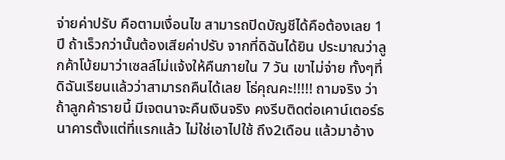จ่ายค่าปรับ คือตามเงื่อนไข สามารถปิดบัญชีได้คือต้องเลย 1 ปี ถ้าเร็วกว่านั้นต้องเสียค่าปรับ จากที่ดิฉันได้ยิน ประมาณว่าลูกค้าโบ้ยมาว่าเซลล์ไม่แจ้งให้คืนภายใน 7 วัน เขาไม่จ่าย ทั้งๆที่ดิฉันเรียนแล้วว่าสามารถคืนได้เลย โธ่คุณคะ!!!!! ถามจริง ว่าถ้าลูกค้ารายนี้ มีเจตนาจะคืนเงินจริง คงรีบติดต่อเคาน์เตอร์ธนาคารตั้งแต่ที่แรกแล้ว ไม่ใช่เอาไปใช้ ถึง2เดือน แล้วมาอ้าง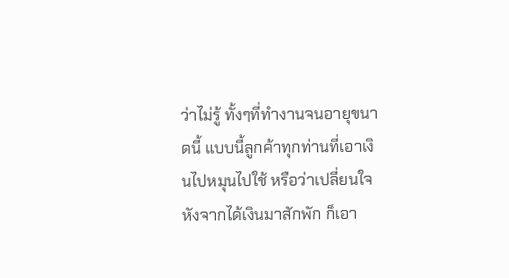ว่าไม่รู้ ทั้งๆที่ทำงานจนอายุขนาดนี้ แบบนี้ลูกค้าทุกท่านที่เอาเงินไปหมุนไปใช้ หรือว่าเปลี่ยนใจ หังจากได้เงินมาสักพัก ก็เอา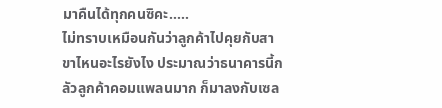มาคืนได้ทุกคนซิคะ.....
ไม่ทราบเหมือนกันว่าลูกค้าไปคุยกับสาขาไหนอะไรยังไง ประมาณว่าธนาคารนี้กลัวลูกค้าคอมแพลนมาก ก็มาลงกับเซล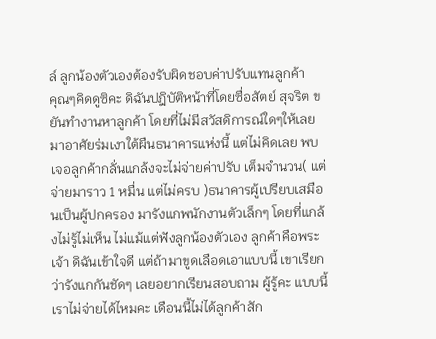ล์ ลูกน้องตัวเองต้องรับผิดชอบค่าปรับแทนลูกค้า
คุณๆคิดดูซิคะ ดิฉันปฎิบัติหน้าที่โดยซื่อสัตย์ สุจริต ขยันทำงานหาลูกค้า โดยที่ไม่มีสวัสดิการณ์ใดๆให้เลย มาอาศัยร่มเงาใต้ผืนธนาคารแห่งนี้ แต่ไม่คิดเลย พบเจอลูกค้ากลั่นแกล้งจะไม่จ่ายค่าปรับ เต็มจำนวน( แต่จ่ายมาราว 1 หมื่น แต่ไม่ครบ )ธนาคารผู้เปรียบเสมือนเป็นผู้ปกครอง มารังแกพนักงานตัวเล็กๆ โดยที่แกล้งไม่รู้ไม่เห็น ไม่แม้แต่ฟังลูกน้องตัวเอง ลูกค้าคือพระเจ้า ดิฉันเข้าใจดี แต่ถ้ามาขูดเลือดเอาแบบนี้ เขาเรียกว่ารังแกกันชัดๆ เลยอยากเรียนสอบถาม ผู้รู้คะ แบบนี้เราไม่จ่ายได้ไหมคะ เดือนนี้ไม่ได้ลูกค้าสัก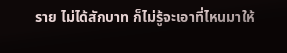ราย ไม่ได้สักบาท ก็ไม่รู้จะเอาที่ไหนมาให้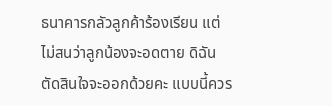ธนาคารกลัวลูกค้าร้องเรียน แต่ไม่สนว่าลูกน้องจะอดตาย ดิฉันตัดสินใจจะออกด้วยคะ แบบนี้ควร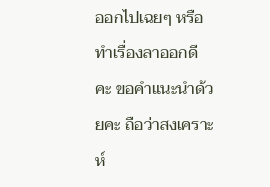ออกไปเฉยๆ หรือทำเรื่องลาออกดีคะ ขอคำแนะนำด้วยคะ ถือว่าสงเคราะห์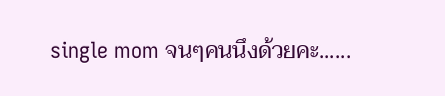single mom จนๆคนนึงด้วยคะ......